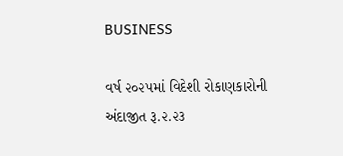BUSINESS

વર્ષ ૨૦૨૫માં વિદેશી રોકાણકારોની અંદાજીત રૂ.૨.૨૩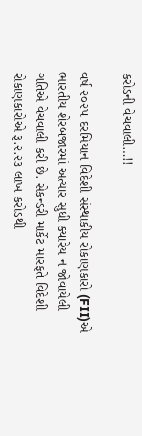કરોડની વેચવાલી…!!

વર્ષ ૨૦૨૫ દરમિયાન વિદેશી સંસ્થાકીય રોકાણકારો (FII)એ ભારતીય શેરબજારમાં અત્યાર સુધી ક્યારેય ન જોવાયેલી ગતિએ વેચવાલી કરી છે. સેકન્ડરી માર્કેટ મારફતે વિદેશી રોકાણકારોએ રૂ.૨.૨૩ લાખ કરોડથી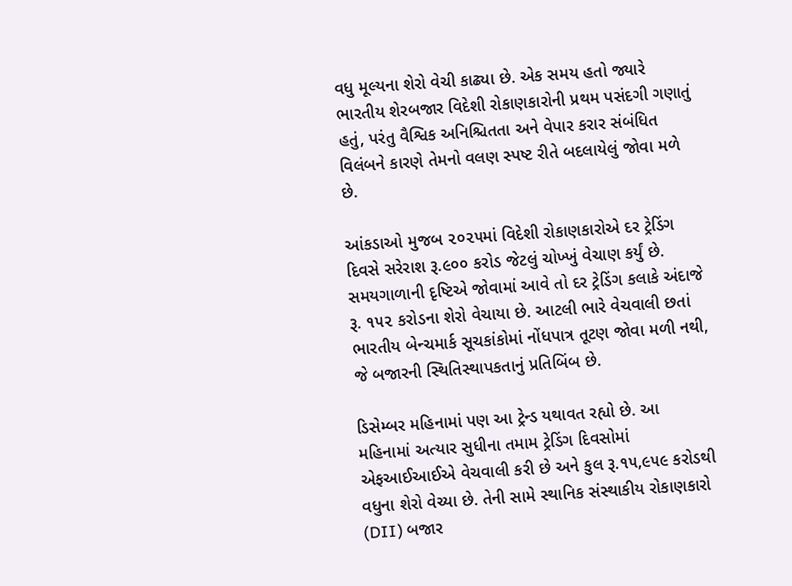વધુ મૂલ્યના શેરો વેચી કાઢ્યા છે. એક સમય હતો જ્યારે ભારતીય શેરબજાર વિદેશી રોકાણકારોની પ્રથમ પસંદગી ગણાતું હતું, પરંતુ વૈશ્વિક અનિશ્ચિતતા અને વેપાર કરાર સંબંધિત વિલંબને કારણે તેમનો વલણ સ્પષ્ટ રીતે બદલાયેલું જોવા મળે છે.

આંકડાઓ મુજબ ૨૦૨૫માં વિદેશી રોકાણકારોએ દર ટ્રેડિંગ દિવસે સરેરાશ રૂ.૯૦૦ કરોડ જેટલું ચોખ્ખું વેચાણ કર્યું છે. સમયગાળાની દૃષ્ટિએ જોવામાં આવે તો દર ટ્રેડિંગ કલાકે અંદાજે રૂ. ૧૫૨ કરોડના શેરો વેચાયા છે. આટલી ભારે વેચવાલી છતાં ભારતીય બેન્ચમાર્ક સૂચકાંકોમાં નોંધપાત્ર તૂટણ જોવા મળી નથી, જે બજારની સ્થિતિસ્થાપકતાનું પ્રતિબિંબ છે.

ડિસેમ્બર મહિનામાં પણ આ ટ્રેન્ડ યથાવત રહ્યો છે. આ મહિનામાં અત્યાર સુધીના તમામ ટ્રેડિંગ દિવસોમાં એફઆઈઆઈએ વેચવાલી કરી છે અને કુલ રૂ.૧૫,૯૫૯ કરોડથી વધુના શેરો વેચ્યા છે. તેની સામે સ્થાનિક સંસ્થાકીય રોકાણકારો (DII) બજાર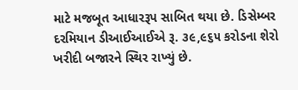માટે મજબૂત આધારરૂપ સાબિત થયા છે. ડિસેમ્બર દરમિયાન ડીઆઈઆઈએ રૂ. ૩૯,૯૬૫ કરોડના શેરો ખરીદી બજારને સ્થિર રાખ્યું છે.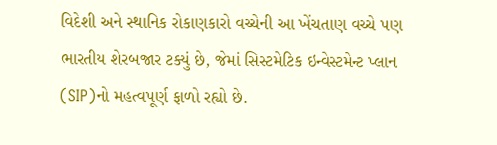વિદેશી અને સ્થાનિક રોકાણકારો વચ્ચેની આ ખેંચતાણ વચ્ચે પણ ભારતીય શેરબજાર ટક્યું છે, જેમાં સિસ્ટમેટિક ઇન્વેસ્ટમેન્ટ પ્લાન (SIP)નો મહત્વપૂર્ણ ફાળો રહ્યો છે.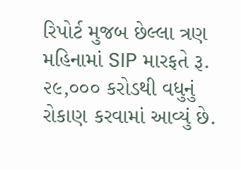રિપોર્ટ મુજબ છેલ્લા ત્રણ મહિનામાં SIP મારફતે રૂ. ૨૯,૦૦૦ કરોડથી વધુનું રોકાણ કરવામાં આવ્યું છે.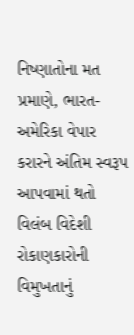નિષ્ણાતોના મત પ્રમાણે, ભારત-અમેરિકા વેપાર કરારને અંતિમ સ્વરૂપ આપવામાં થતો વિલંબ વિદેશી રોકાણકારોની વિમુખતાનું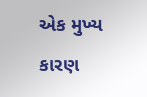એક મુખ્ય કારણ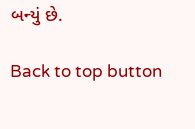બન્યું છે.

Back to top button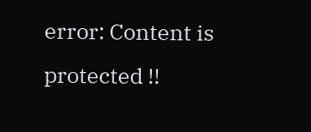error: Content is protected !!